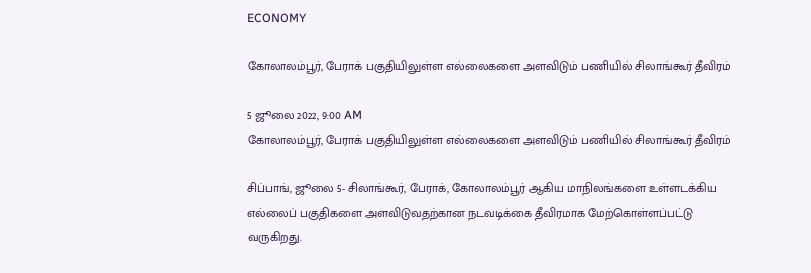ECONOMY

கோலாலம்பூர், பேராக் பகுதியிலுள்ள எல்லைகளை அளவிடும் பணியில் சிலாங்கூர் தீவிரம்

5 ஜூலை 2022, 9:00 AM
கோலாலம்பூர், பேராக் பகுதியிலுள்ள எல்லைகளை அளவிடும் பணியில் சிலாங்கூர் தீவிரம்

சிப்பாங், ஜூலை 5- சிலாங்கூர், பேராக், கோலாலம்பூர் ஆகிய மாநிலங்களை உள்ளடக்கிய எல்லைப் பகுதிகளை அளவிடுவதற்கான நடவடிக்கை தீவிரமாக மேற்கொள்ளப்பட்டு வருகிறது.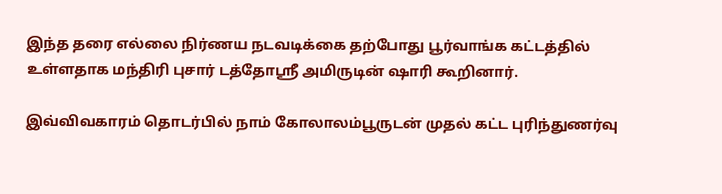இந்த தரை எல்லை நிர்ணய நடவடிக்கை தற்போது பூர்வாங்க கட்டத்தில் உள்ளதாக மந்திரி புசார் டத்தோஸ்ரீ அமிருடின் ஷாரி கூறினார்.

இவ்விவகாரம் தொடர்பில் நாம் கோலாலம்பூருடன் முதல் கட்ட புரிந்துணர்வு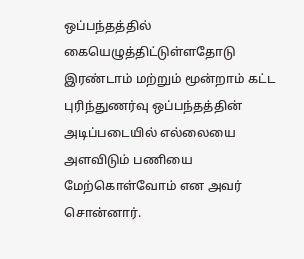ஒப்பந்தத்தில் கையெழுத்திட்டுள்ளதோடு இரண்டாம் மற்றும் மூன்றாம் கட்ட புரிந்துணர்வு ஒப்பந்தத்தின் அடிப்படையில் எல்லையை அளவிடும் பணியை மேற்கொள்வோம் என அவர் சொன்னார்.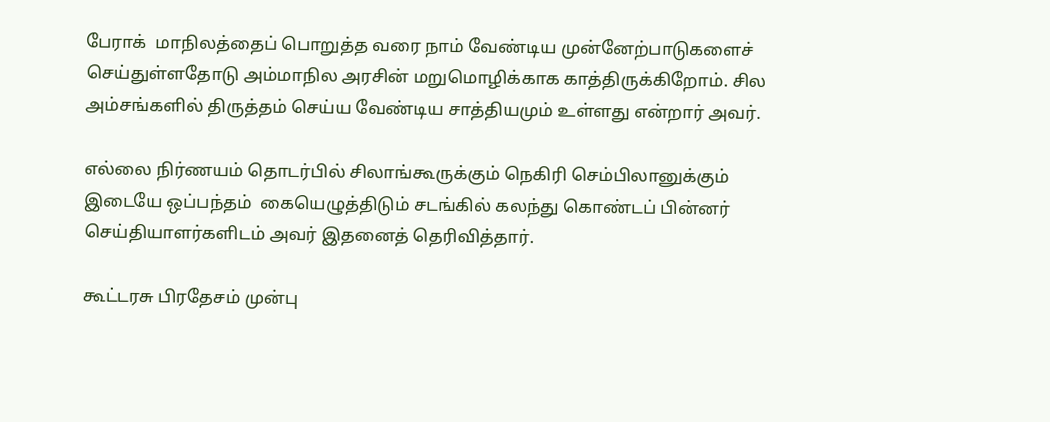பேராக்  மாநிலத்தைப் பொறுத்த வரை நாம் வேண்டிய முன்னேற்பாடுகளைச் செய்துள்ளதோடு அம்மாநில அரசின் மறுமொழிக்காக காத்திருக்கிறோம். சில அம்சங்களில் திருத்தம் செய்ய வேண்டிய சாத்தியமும் உள்ளது என்றார் அவர்.

எல்லை நிர்ணயம் தொடர்பில் சிலாங்கூருக்கும் நெகிரி செம்பிலானுக்கும் இடையே ஒப்பந்தம்  கையெழுத்திடும் சடங்கில் கலந்து கொண்டப் பின்னர் செய்தியாளர்களிடம் அவர் இதனைத் தெரிவித்தார்.

கூட்டரசு பிரதேசம் முன்பு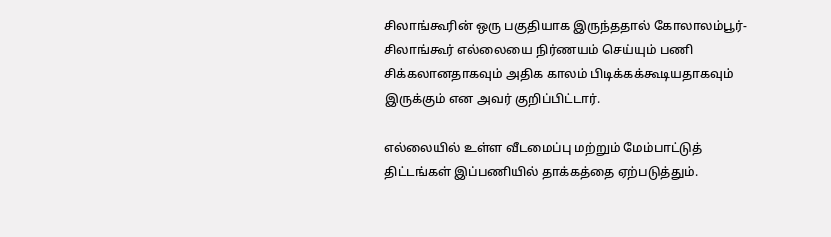சிலாங்கூரின் ஒரு பகுதியாக இருந்ததால் கோலாலம்பூர்-சிலாங்கூர் எல்லையை நிர்ணயம் செய்யும் பணி சிக்கலானதாகவும் அதிக காலம் பிடிக்கக்கூடியதாகவும் இருக்கும் என அவர் குறிப்பிட்டார்.

எல்லையில் உள்ள வீடமைப்பு மற்றும் மேம்பாட்டுத் திட்டங்கள் இப்பணியில் தாக்கத்தை ஏற்படுத்தும்.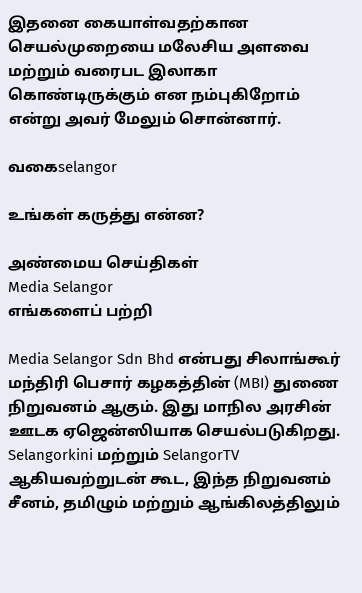இதனை கையாள்வதற்கான செயல்முறையை மலேசிய அளவை மற்றும் வரைபட இலாகா கொண்டிருக்கும் என நம்புகிறோம் என்று அவர் மேலும் சொன்னார்.

வகைselangor

உங்கள் கருத்து என்ன?

அண்மைய செய்திகள்
Media Selangor
எங்களைப் பற்றி

Media Selangor Sdn Bhd என்பது சிலாங்கூர் மந்திரி பெசார் கழகத்தின் (MBI) துணை நிறுவனம் ஆகும். இது மாநில அரசின் ஊடக ஏஜென்ஸியாக செயல்படுகிறது. Selangorkini மற்றும் SelangorTV ஆகியவற்றுடன் கூட, இந்த நிறுவனம் சீனம், தமிழும் மற்றும் ஆங்கிலத்திலும்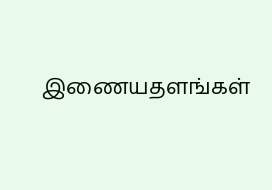இணையதளங்கள்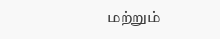மற்றும்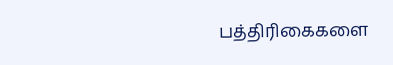பத்திரிகைகளை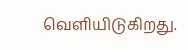வெளியிடுகிறது.